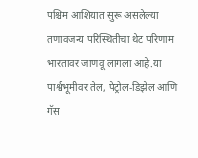पश्चिम आशियात सुरू असलेल्या तणावजन्य परिस्थितीचा थेट परिणाम भारतावर जाणवू लागला आहे.या पार्श्वभूमीवर तेल, पेट्रोल-डिझेल आणि गॅस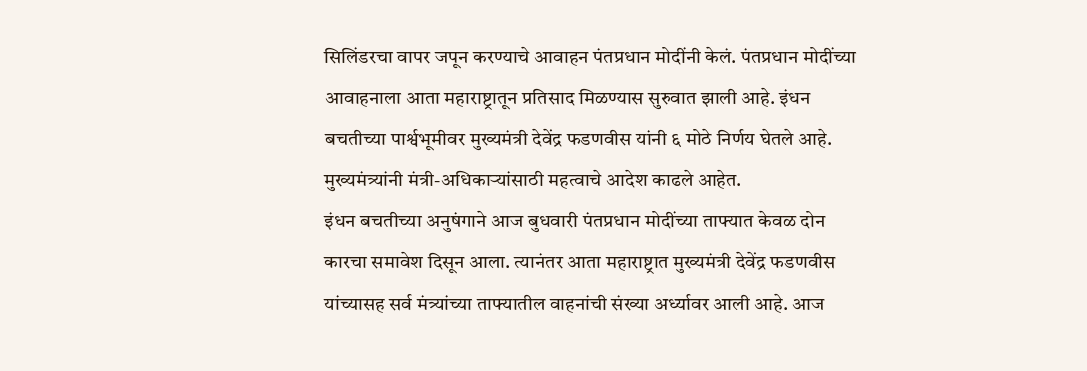सिलिंडरचा वापर जपून करण्याचे आवाहन पंतप्रधान मोदींनी केलं. पंतप्रधान मोदींच्या आवाहनाला आता महाराष्ट्रातून प्रतिसाद मिळण्यास सुरुवात झाली आहे. इंधन बचतीच्या पार्श्वभूमीवर मुख्यमंत्री देवेंद्र फडणवीस यांनी ६ मोठे निर्णय घेतले आहे. मुख्यमंत्र्यांनी मंत्री-अधिकाऱ्यांसाठी महत्वाचे आदेश काढले आहेत.
इंधन बचतीच्या अनुषंगाने आज बुधवारी पंतप्रधान मोदींच्या ताफ्यात केवळ दोन कारचा समावेश दिसून आला. त्यानंतर आता महाराष्ट्रात मुख्यमंत्री देवेंद्र फडणवीस यांच्यासह सर्व मंत्र्यांच्या ताफ्यातील वाहनांची संख्या अर्ध्यावर आली आहे. आज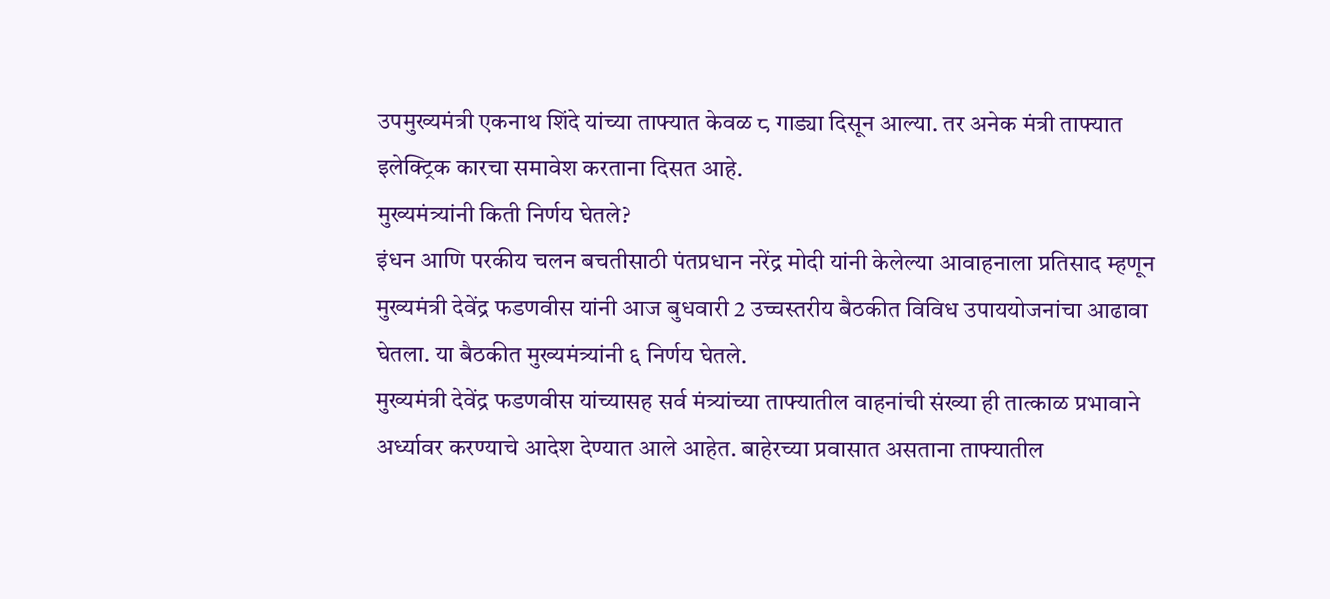उपमुख्यमंत्री एकनाथ शिंदे यांच्या ताफ्यात केवळ ८ गाड्या दिसून आल्या. तर अनेक मंत्री ताफ्यात इलेक्ट्रिक कारचा समावेश करताना दिसत आहे.
मुख्यमंत्र्यांनी किती निर्णय घेतले?
इंधन आणि परकीय चलन बचतीसाठी पंतप्रधान नरेंद्र मोदी यांनी केलेल्या आवाहनाला प्रतिसाद म्हणून मुख्यमंत्री देवेंद्र फडणवीस यांनी आज बुधवारी 2 उच्चस्तरीय बैठकीत विविध उपाययोजनांचा आढावा घेतला. या बैठकीत मुख्यमंत्र्यांनी ६ निर्णय घेतले.
मुख्यमंत्री देवेंद्र फडणवीस यांच्यासह सर्व मंत्र्यांच्या ताफ्यातील वाहनांची संख्या ही तात्काळ प्रभावाने अर्ध्यावर करण्याचे आदेश देण्यात आले आहेत. बाहेरच्या प्रवासात असताना ताफ्यातील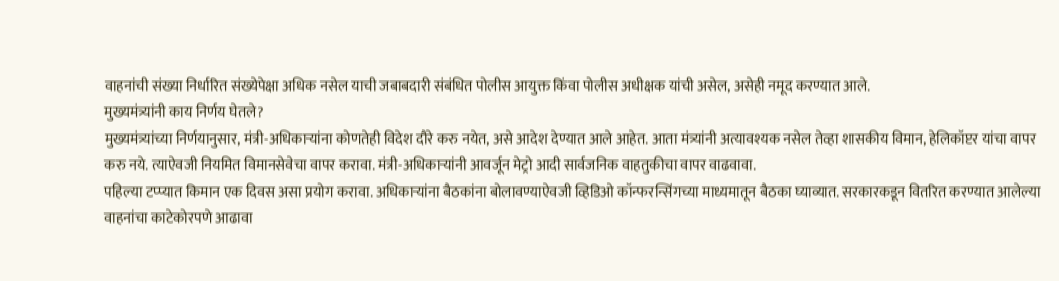वाहनांची संख्या निर्धारित संख्येपेक्षा अधिक नसेल याची जबाबदारी संबंधित पोलीस आयुक्त किंवा पोलीस अधीक्षक यांची असेल, असेही नमूद करण्यात आले.
मुख्यमंत्र्यांनी काय निर्णय घेतले?
मुख्यमंत्र्यांच्या निर्णयानुसार, मंत्री-अधिकाऱ्यांना कोणतेही विदेश दौरे करु नयेत, असे आदेश देण्यात आले आहेत. आता मंत्र्यांनी अत्यावश्यक नसेल तेव्हा शासकीय विमान, हेलिकॉप्टर यांचा वापर करु नये. त्याऐवजी नियमित विमानसेवेचा वापर करावा. मंत्री-अधिकाऱ्यांनी आवर्जून मेट्रो आदी सार्वजनिक वाहतुकीचा वापर वाढवावा.
पहिल्या टप्प्यात किमान एक दिवस असा प्रयोग करावा. अधिकाऱ्यांना बैठकांना बोलावण्याऐवजी व्हिडिओ कॉन्फरन्सिंगच्या माध्यमातून बैठका घ्याव्यात. सरकारकडून वितरित करण्यात आलेल्या वाहनांचा काटेकोरपणे आढावा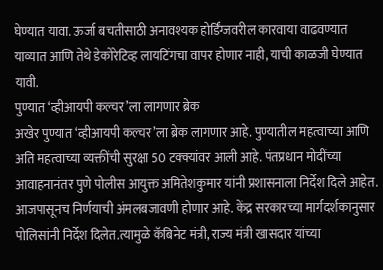घेण्यात यावा. ऊर्जा बचतीसाठी अनावश्यक होर्डिंग्जवरील कारवाया वाढवण्यात याव्यात आणि तेथे डेकोरेटिव्ह लायटिंगचा वापर होणार नाही, याची काळजी घेण्यात यावी.
पुण्यात ‘व्हीआयपी कल्चर’ला लागणार ब्रेक
अखेर पुण्यात ‘व्हीआयपी कल्चर’ला ब्रेक लागणार आहे. पुण्यातील महत्वाच्या आणि अति महत्वाच्या व्यक्तींची सुरक्षा 50 टक्क्यांवर आली आहे. पंतप्रधान मोदींच्या आवाहनानंतर पुणे पोलीस आयुक्त अमितेशकुमार यांनी प्रशासनाला निर्देश दिले आहेत. आजपासूनच निर्णयाची अंमलबजावणी होणार आहे. केंद्र सरकारच्या मार्गदर्शकानुसार पोलिसांनी निर्देश दिलेत.त्यामुळे कॅबिनेट मंत्री, राज्य मंत्री खासदार यांच्या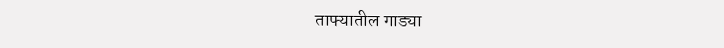ताफ्यातील गाड्या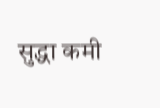सुद्धा कमी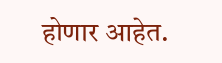होणार आहेत.